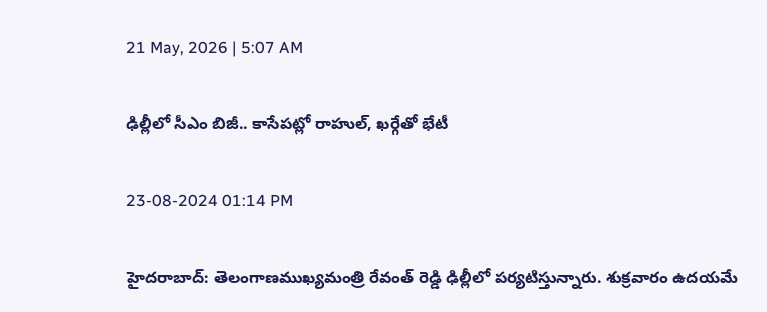21 May, 2026 | 5:07 AM

ఢిల్లీలో సీఎం బిజీ.. కాసేపట్లో రాహుల్, ఖర్గేతో భేటీ

23-08-2024 01:14 PM

హైదరాబాద్: తెలంగాణముఖ్యమంత్రి రేవంత్ రెడ్డి ఢిల్లీలో పర్యటిస్తున్నారు. శుక్రవారం ఉదయమే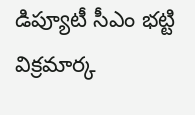డిప్యూటీ సీఎం భట్టి విక్రమార్క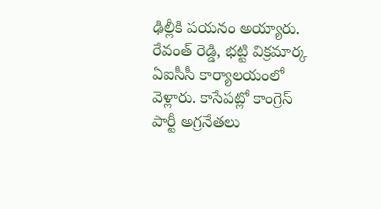ఢిల్లీకి పయనం అయ్యారు. రేవంత్ రెడ్డి, భట్టి విక్రమార్క ఏఐసీసీ కార్యాలయంలో  వెళ్లారు. కాసేపట్లో కాంగ్రెస్ పార్టీ అగ్రనేతలు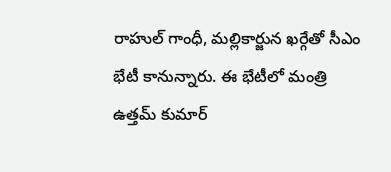రాహుల్ గాంధీ, మల్లికార్జున ఖర్గేతో సీఎం భేటీ కానున్నారు. ఈ భేటీలో మంత్రి ఉత్తమ్ కుమార్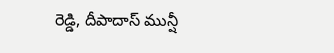రెడ్డి, దీపాదాస్ మున్షీ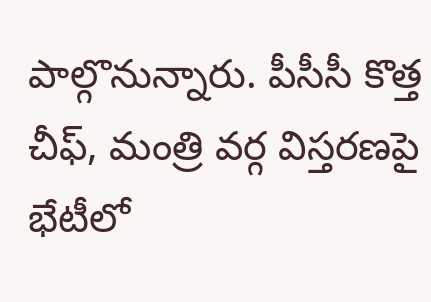పాల్గొనున్నారు. పీసీసీ కొత్త చీఫ్, మంత్రి వర్గ విస్తరణపై భేటీలో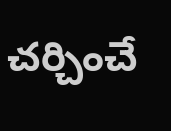చర్చించే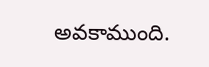అవకాముంది.